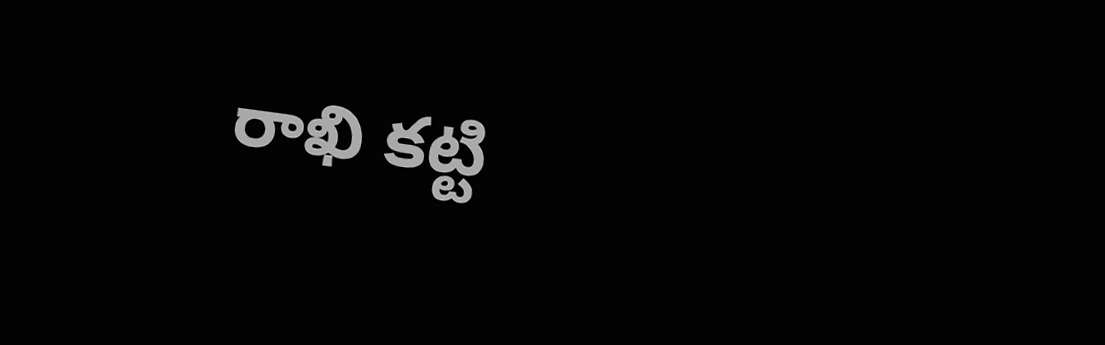రాఖి కట్టి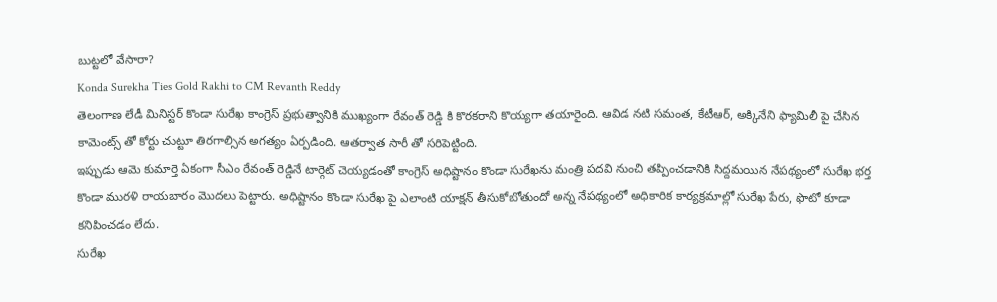బుట్టలో వేసారా?
Konda Surekha Ties Gold Rakhi to CM Revanth Reddy
తెలంగాణ లేడీ మినిస్టర్ కొండా సురేఖ కాంగ్రెస్ ప్రభుత్వానికి ముఖ్యంగా రేవంత్ రెడ్డి కి కొరకరాని కొయ్యగా తయారైంది. ఆవిడ నటి సమంత, కేటీఆర్, అక్కినేని ఫ్యామిలీ పై చేసిన కామెంట్స్ తో కోర్టు చుట్టూ తిరగాల్సిన అగత్యం ఏర్పడింది. ఆతర్వాత సారీ తో సరిపెట్టింది.
ఇప్పుడు ఆమె కుమార్తె ఏకంగా సీఎం రేవంత్ రెడ్డినే టార్గెట్ చెయ్యడంతో కాంగ్రెస్ అధిష్టానం కొండా సురేఖను మంత్రి పదవి నుంచి తప్పించడానికి సిద్దమయిన నేపథ్యంలో సురేఖ భర్త కొండా మురళి రాయబారం మొదలు పెట్టారు. అధిష్టానం కొండా సురేఖ పై ఎలాంటి యాక్షన్ తీసుకోబోతుందో అన్న నేపథ్యంలో అధికారిక కార్యక్రమాల్లో సురేఖ పేరు, ఫొటో కూడా కనిపించడం లేదు.
సురేఖ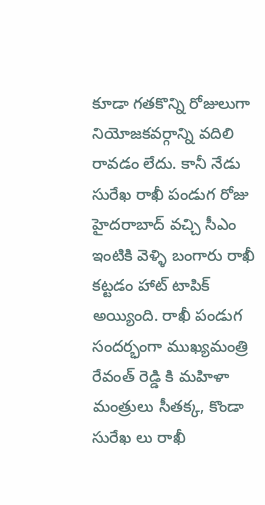కూడా గతకొన్ని రోజులుగా నియోజకవర్గాన్ని వదిలి రావడం లేదు. కానీ నేడు సురేఖ రాఖీ పండుగ రోజు హైదరాబాద్ వచ్చి సీఎం ఇంటికి వెళ్ళి బంగారు రాఖీ కట్టడం హాట్ టాపిక్ అయ్యింది. రాఖీ పండుగ సందర్భంగా ముఖ్యమంత్రి రేవంత్ రెడ్డి కి మహిళా మంత్రులు సీతక్క, కొండా సురేఖ లు రాఖీ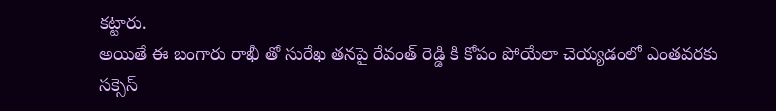కట్టారు.
అయితే ఈ బంగారు రాఖీ తో సురేఖ తనపై రేవంత్ రెడ్డి కి కోపం పోయేలా చెయ్యడంలో ఎంతవరకు సక్సెస్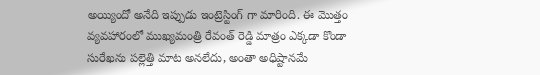అయ్యిందో అనేది ఇప్పుడు ఇంట్రెస్టింగ్ గా మారింది. ఈ మొత్తం వ్యవహారంలో ముఖ్యమంత్రి రేవంత్ రెడ్డి మాత్రం ఎక్కడా కొండా సురేఖను పల్లెత్తి మాట అనలేదు, అంతా అధిష్టానమే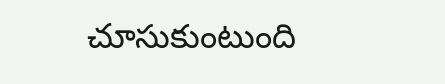చూసుకుంటుంది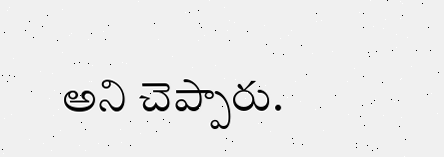అని చెప్పారు.